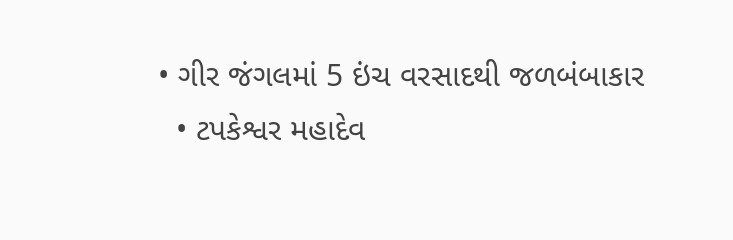• ગીર જંગલમાં 5 ઇંચ વરસાદથી જળબંબાકાર
  • ટપકેશ્વર મહાદેવ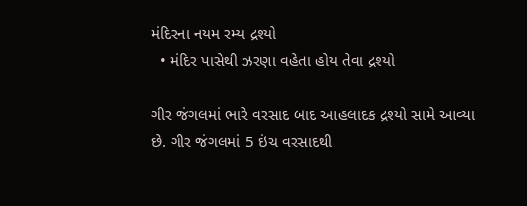મંદિરના નયમ રમ્ય દ્રશ્યો
  • મંદિર પાસેથી ઝરણા વહેતા હોય તેવા દ્રશ્યો

ગીર જંગલમાં ભારે વરસાદ બાદ આહલાદક દ્રશ્યો સામે આવ્યા છે. ગીર જંગલમાં 5 ઇંચ વરસાદથી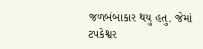જળબંબાકાર થયુ હતુ. જેમાં ટપકેશ્વર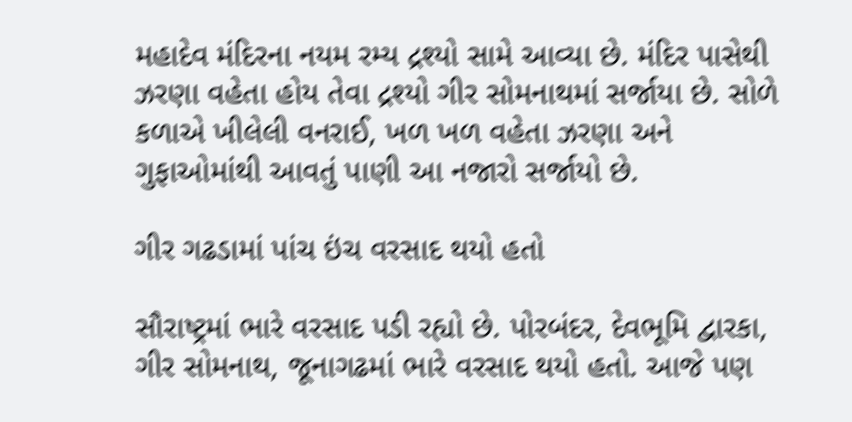મહાદેવ મંદિરના નયમ રમ્ય દ્રશ્યો સામે આવ્યા છે. મંદિર પાસેથી ઝરણા વહેતા હોય તેવા દ્રશ્યો ગીર સોમનાથમાં સર્જાયા છે. સોળે કળાએ ખીલેલી વનરાઈ, ખળ ખળ વહેતા ઝરણા અને ગુફાઓમાંથી આવતું પાણી આ નજારો સર્જાયો છે.

ગીર ગઢડામાં પાંચ ઇંચ વરસાદ થયો હતો

સૌરાષ્ટ્રમાં ભારે વરસાદ પડી રહ્યો છે. પોરબંદર, દેવભૂમિ દ્વારકા, ગીર સોમનાથ, જૂનાગઢમાં ભારે વરસાદ થયો હતો. આજે પણ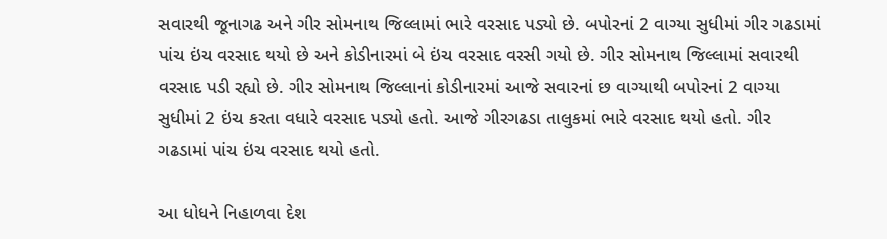સવારથી જૂનાગઢ અને ગીર સોમનાથ જિલ્લામાં ભારે વરસાદ પડ્યો છે. બપોરનાં 2 વાગ્યા સુધીમાં ગીર ગઢડામાં પાંચ ઇંચ વરસાદ થયો છે અને કોડીનારમાં બે ઇંચ વરસાદ વરસી ગયો છે. ગીર સોમનાથ જિલ્લામાં સવારથી વરસાદ પડી રહ્યો છે. ગીર સોમનાથ જિલ્લાનાં કોડીનારમાં આજે સવારનાં છ વાગ્યાથી બપોરનાં 2 વાગ્યા સુધીમાં 2 ઇંચ કરતા વધારે વરસાદ પડ્યો હતો. આજે ગીરગઢડા તાલુકમાં ભારે વરસાદ થયો હતો. ગીર ગઢડામાં પાંચ ઇંચ વરસાદ થયો હતો.

આ ધોધને નિહાળવા દેશ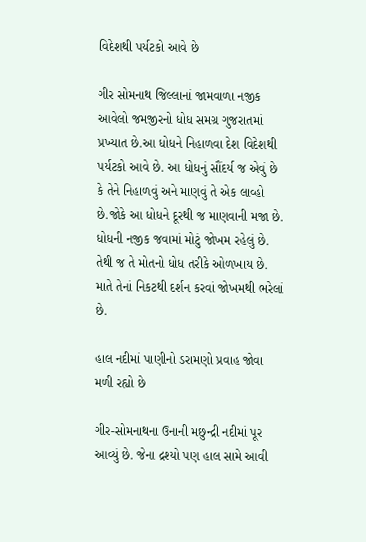વિદેશથી પર્યટકો આવે છે

ગીર સોમનાથ જિલ્લાનાં જામવાળા નજીક આવેલો જમજીરનો ધોધ સમગ્ર ગુજરાતમાં પ્રખ્યાત છે.આ ધોધને નિહાળવા દેશ વિદેશથી પર્યટકો આવે છે. આ ધોધનું સૌંદર્ય જ એવું છે કે તેને નિહાળવું અને માણવું તે એક લાવ્હો છે.જોકે આ ધોધને દૂરથી જ માણવાની મજા છે. ધોધની નજીક જવામાં મોટું જોખમ રહેલું છે. તેથી જ તે મોતનો ધોધ તરીકે ઓળખાય છે. માતે તેનાં નિકટથી દર્શન કરવાં જોખમથી ભરેલાં છે.

હાલ નદીમાં પાણીનો ડરામણો પ્રવાહ જોવા મળી રહ્યો છે

ગીર-સોમનાથના ઉનાની મછુન્દ્રી નદીમાં પૂર આવ્યું છે. જેના દ્રશ્યો પણ હાલ સામે આવી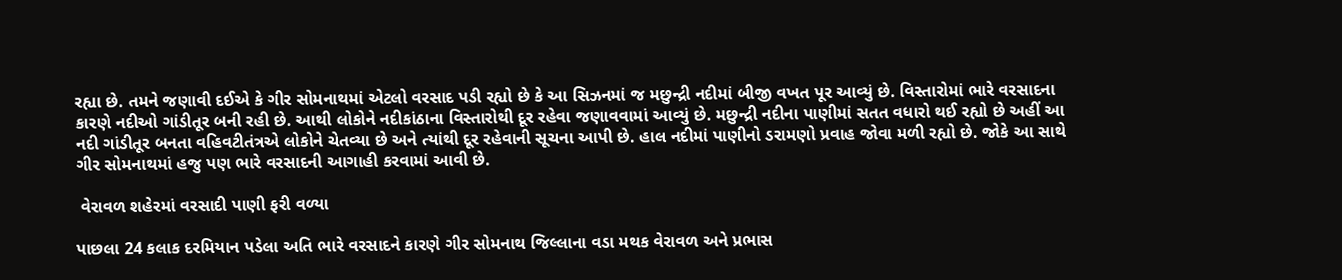રહ્યા છે. તમને જણાવી દઈએ કે ગીર સોમનાથમાં એટલો વરસાદ પડી રહ્યો છે કે આ સિઝનમાં જ મછુન્દ્રી નદીમાં બીજી વખત પૂર આવ્યું છે. વિસ્તારોમાં ભારે વરસાદના કારણે નદીઓ ગાંડીતૂર બની રહી છે. આથી લોકોને નદીકાંઠાના વિસ્તારોથી દૂર રહેવા જણાવવામાં આવ્યું છે. મછુન્દ્રી નદીના પાણીમાં સતત વધારો થઈ રહ્યો છે અહીં આ નદી ગાંડીતૂર બનતા વહિવટીતંત્રએ લોકોને ચેતવ્યા છે અને ત્યાંથી દૂર રહેવાની સૂચના આપી છે. હાલ નદીમાં પાણીનો ડરામણો પ્રવાહ જોવા મળી રહ્યો છે. જોકે આ સાથે ગીર સોમનાથમાં હજુ પણ ભારે વરસાદની આગાહી કરવામાં આવી છે.

 વેરાવળ શહેરમાં વરસાદી પાણી ફરી વળ્યા

પાછલા 24 કલાક દરમિયાન પડેલા અતિ ભારે વરસાદને કારણે ગીર સોમનાથ જિલ્લાના વડા મથક વેરાવળ અને પ્રભાસ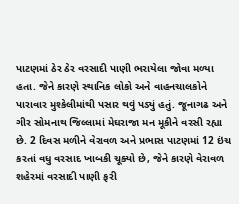પાટણમાં ઠેર ઠેર વરસાદી પાણી ભરાયેલા જોવા મળ્યા હતા. જેને કારણે સ્થાનિક લોકો અને વાહનચાલકોને પારાવાર મુશ્કેલીમાંથી પસાર થવું પડ્યું હતું. જૂનાગઢ અને ગીર સોમનાથ જિલ્લામાં મેઘરાજા મન મૂકીને વરસી રહ્યા છે. 2 દિવસ મળીને વેરાવળ અને પ્રભાસ પાટણમાં 12 ઇંચ કરતાં વધુ વરસાદ ખાબકી ચૂક્યો છે, જેને કારણે વેરાવળ શહેરમાં વરસાદી પાણી ફરી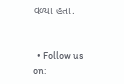વળ્યા હતા.


  • Follow us on: